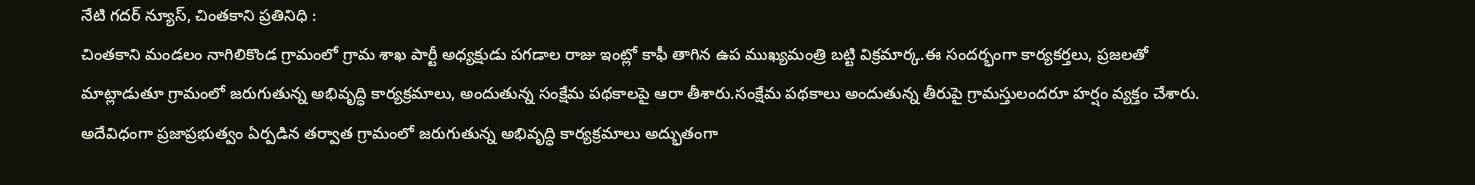నేటి గదర్ న్యూస్, చింతకాని ప్రతినిధి :
చింతకాని మండలం నాగిలికొండ గ్రామంలో గ్రామ శాఖ పార్టీ అధ్యక్షుడు పగడాల రాజు ఇంట్లో కాఫీ తాగిన ఉప ముఖ్యమంత్రి బట్టి విక్రమార్క.ఈ సందర్భంగా కార్యకర్తలు, ప్రజలతో మాట్లాడుతూ గ్రామంలో జరుగుతున్న అభివృద్ధి కార్యక్రమాలు, అందుతున్న సంక్షేమ పథకాలపై ఆరా తీశారు.సంక్షేమ పథకాలు అందుతున్న తీరుపై గ్రామస్తులందరూ హర్షం వ్యక్తం చేశారు. అదేవిధంగా ప్రజాప్రభుత్వం ఏర్పడిన తర్వాత గ్రామంలో జరుగుతున్న అభివృద్ధి కార్యక్రమాలు అద్భుతంగా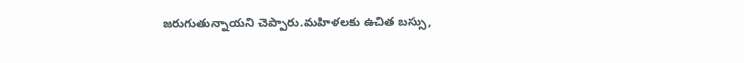జరుగుతున్నాయని చెప్పారు.మహిళలకు ఉచిత బస్సు,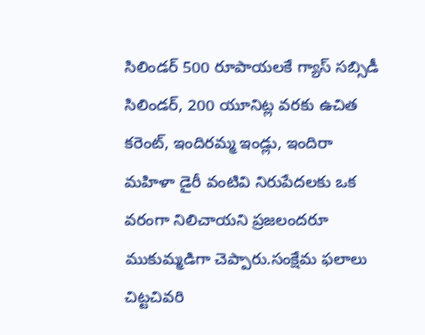సిలిండర్ 500 రూపాయలకే గ్యాస్ సబ్సిడీ సిలిండర్, 200 యూనిట్ల వరకు ఉచిత కరెంట్, ఇందిరమ్మ ఇండ్లు, ఇందిరా మహిళా డైరీ వంటివి నిరుపేదలకు ఒక వరంగా నిలిచాయని ప్రజలందరూ ముకుమ్మడిగా చెప్పారు.సంక్షేమ ఫలాలు చిట్టచివరి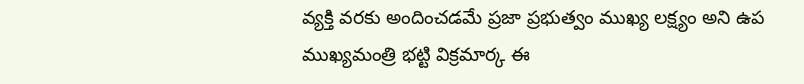వ్యక్తి వరకు అందించడమే ప్రజా ప్రభుత్వం ముఖ్య లక్ష్యం అని ఉప ముఖ్యమంత్రి భట్టి విక్రమార్క ఈ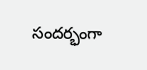సందర్భంగా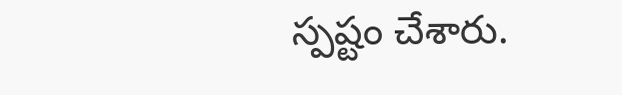స్పష్టం చేశారు.